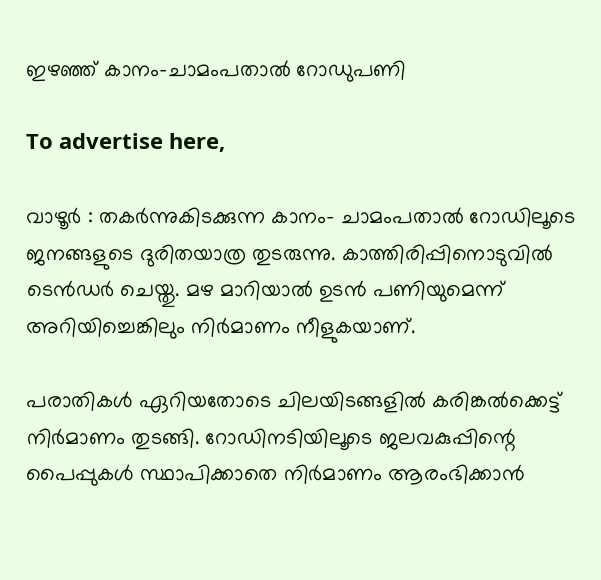ഇഴഞ്ഞ് കാനം-ചാമംപതാൽ റോഡുപണി

To advertise here,

വാഴൂർ : തകർന്നുകിടക്കുന്ന കാനം- ചാമംപതാൽ റോഡിലൂടെ ജനങ്ങളുടെ ദുരിതയാത്ര തുടരുന്നു. കാത്തിരിപ്പിനൊടുവിൽ ടെൻഡർ ചെയ്തു. മഴ മാറിയാൽ ഉടൻ പണിയുമെന്ന് അറിയിച്ചെങ്കിലും നിർമാണം നീളുകയാണ്.

പരാതികൾ ഏറിയതോടെ ചിലയിടങ്ങളിൽ കരിങ്കൽക്കെട്ട് നിർമാണം തുടങ്ങി. റോഡിനടിയിലൂടെ ജലവകുപ്പിന്റെ പൈപ്പുകൾ സ്ഥാപിക്കാതെ നിർമാണം ആരംഭിക്കാൻ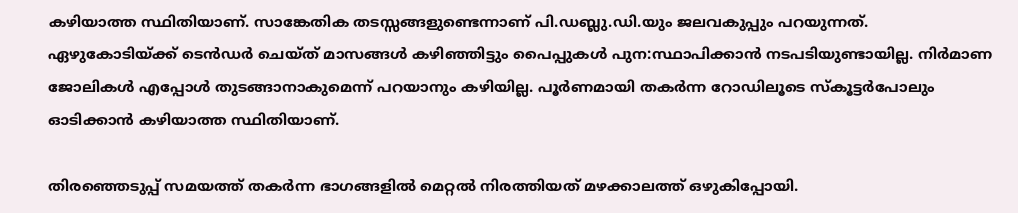കഴിയാത്ത സ്ഥിതിയാണ്. സാങ്കേതിക തടസ്സങ്ങളുണ്ടെന്നാണ് പി.ഡബ്ലു.ഡി.യും ജലവകുപ്പും പറയുന്നത്. ഏഴുകോടിയ്ക്ക് ടെൻഡർ ചെയ്ത് മാസങ്ങൾ കഴിഞ്ഞിട്ടും പൈപ്പുകൾ പുന:സ്ഥാപിക്കാൻ നടപടിയുണ്ടായില്ല. നിർമാണ ജോലികൾ എപ്പോൾ തുടങ്ങാനാകുമെന്ന് പറയാനും കഴിയില്ല. പൂർണമായി തകർന്ന റോഡിലൂടെ സ്കൂട്ടർപോലും ഓടിക്കാൻ കഴിയാത്ത സ്ഥിതിയാണ്.

തിരഞ്ഞെടുപ്പ് സമയത്ത് തകർന്ന ഭാഗങ്ങളിൽ മെറ്റൽ നിരത്തിയത് മഴക്കാലത്ത് ഒഴുകിപ്പോയി.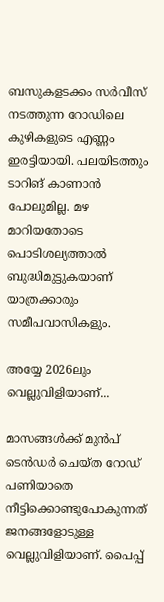ബസുകളടക്കം സർവീസ് നടത്തുന്ന റോഡിലെ കുഴികളുടെ എണ്ണം ഇരട്ടിയായി. പലയിടത്തും ടാറിങ് കാണാൻ പോലുമില്ല. മഴ മാറിയതോടെ പൊടിശല്യത്താൽ ബുദ്ധിമുട്ടുകയാണ് യാത്രക്കാരും സമീപവാസികളും.

അയ്യേ 2026ലും വെല്ലുവിളിയാണ്‌...

മാസങ്ങൾക്ക് മുൻപ് ടെൻഡർ ചെയ്ത റോഡ് പണിയാതെ നീട്ടിക്കൊണ്ടുപോകുന്നത് ജനങ്ങളോടുള്ള വെല്ലുവിളിയാണ്. പൈപ്പ്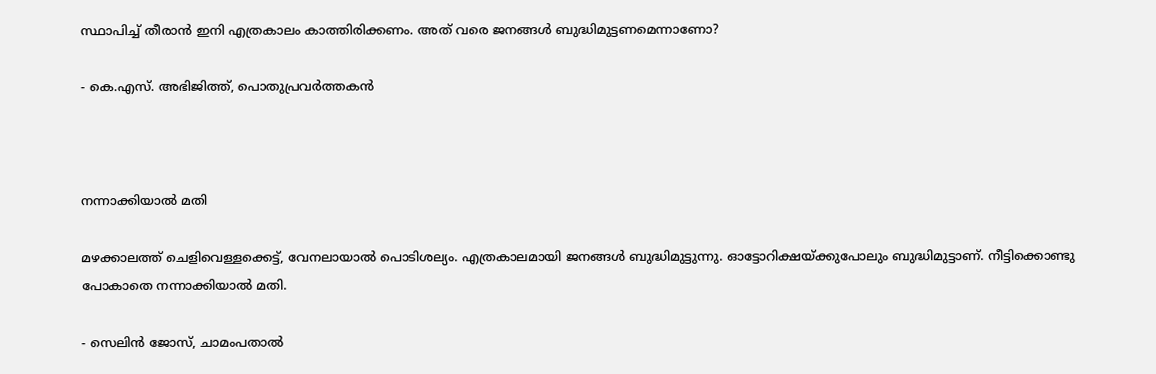സ്ഥാപിച്ച് തീരാൻ ഇനി എത്രകാലം കാത്തിരിക്കണം. അത് വരെ ജനങ്ങൾ ബുദ്ധിമുട്ടണമെന്നാണോ?

- കെ.എസ്. അഭിജിത്ത്, പൊതുപ്രവർത്തകൻ



നന്നാക്കിയാൽ മതി

മഴക്കാലത്ത് ചെളിവെള്ളക്കെട്ട്, വേനലായാൽ പൊടിശല്യം. എത്രകാലമായി ജനങ്ങൾ ബുദ്ധിമുട്ടുന്നു. ഓട്ടോറിക്ഷയ്ക്കുപോലും ബുദ്ധിമുട്ടാണ്. നീട്ടിക്കൊണ്ടു പോകാതെ നന്നാക്കിയാൽ മതി.

- സെലിൻ ജോസ്, ചാമംപതാൽ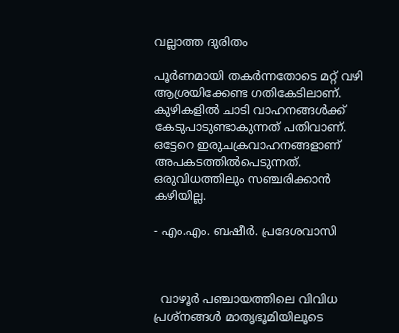വല്ലാത്ത ദുരിതം

പൂർണമായി തകർന്നതോടെ മറ്റ് വഴി ആശ്രയിക്കേണ്ട ഗതികേടിലാണ്. കുഴികളിൽ ചാടി വാഹനങ്ങൾക്ക് കേടുപാടുണ്ടാകുന്നത് പതിവാണ്. ഒട്ടേറെ ഇരുചക്രവാഹനങ്ങളാണ് അപകടത്തിൽപെടുന്നത്. ഒരുവിധത്തിലും സഞ്ചരിക്കാൻ കഴിയില്ല.

- എം.എം. ബഷീർ. പ്രദേശവാസി



  വാഴൂർ പഞ്ചായത്തിലെ വിവിധ പ്രശ്നങ്ങൾ മാതൃഭൂമിയിലൂടെ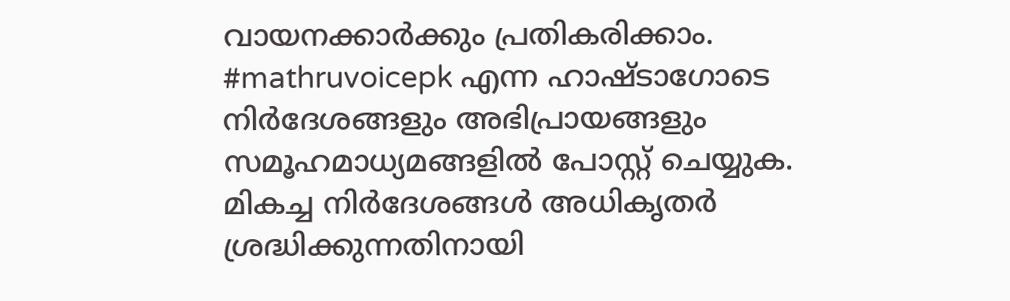വായനക്കാർക്കും പ്രതികരിക്കാം. #mathruvoicepk എന്ന ഹാഷ്‌ടാഗോടെ നിർദേശങ്ങളും അഭിപ്രായങ്ങളും സമൂഹമാധ്യമങ്ങളിൽ പോസ്റ്റ് ചെയ്യുക. മികച്ച നിർദേശങ്ങൾ അധികൃതർ ശ്രദ്ധിക്കുന്നതിനായി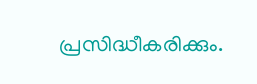പ്രസിദ്ധീകരിക്കും.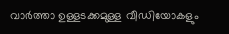വാർത്താ ഉള്ളടക്കമുള്ള വീഡിയോകളും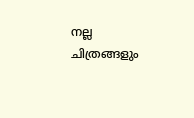നല്ല ചിത്രങ്ങളും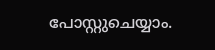പോസ്റ്റുചെയ്യാം.